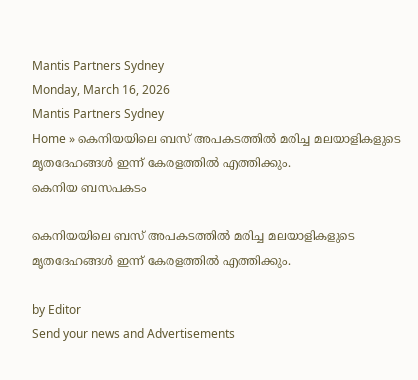Mantis Partners Sydney
Monday, March 16, 2026
Mantis Partners Sydney
Home » കെനിയയിലെ ബസ് അപകടത്തിൽ മരിച്ച മലയാളികളുടെ മൃതദേഹങ്ങൾ ഇന്ന് കേരളത്തിൽ എത്തിക്കും.
കെനിയ ബസപകടം

കെനിയയിലെ ബസ് അപകടത്തിൽ മരിച്ച മലയാളികളുടെ മൃതദേഹങ്ങൾ ഇന്ന് കേരളത്തിൽ എത്തിക്കും.

by Editor
Send your news and Advertisements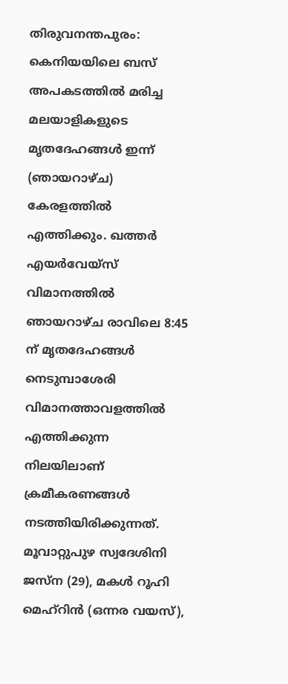തിരുവനന്തപുരം: കെനിയയിലെ ബസ് അപകടത്തിൽ മരിച്ച മലയാളികളുടെ മൃതദേഹങ്ങൾ ഇന്ന് (ഞായറാഴ്‌ച) കേരളത്തിൽ എത്തിക്കും. ഖത്തർ എയർവേയ്‌സ് വിമാനത്തിൽ ഞായറാഴ്‌ച രാവിലെ 8:45 ന് മൃതദേഹങ്ങൾ നെടുമ്പാശേരി വിമാനത്താവളത്തിൽ എത്തിക്കുന്ന നിലയിലാണ് ക്രമീകരണങ്ങൾ നടത്തിയിരിക്കുന്നത്. മൂവാറ്റുപുഴ സ്വദേശിനി ജസ്‌ന (29), മകൾ റൂഹി മെഹ്റിൻ (ഒന്നര വയസ്),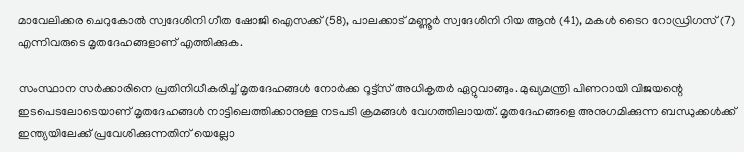മാവേലിക്കര ചെറുകോൽ സ്വദേശിനി ഗീത ഷോജി ഐസക്ക് (58), പാലക്കാട് മണ്ണൂർ സ്വദേശിനി റിയ ആൻ (41), മകൾ ടൈറ റോഡ്രിഗസ് (7) എന്നിവരുടെ മൃതദേഹങ്ങളാണ് എത്തിക്കുക.

സംസ്ഥാന സർക്കാരിനെ പ്രതിനിധീകരിച്ച് മൃതദേഹങ്ങൾ നോർക്ക റൂട്ട്സ് അധികൃതർ ഏറ്റുവാങ്ങും. മുഖ്യമന്ത്രി പിണറായി വിജയന്റെ ഇടപെടലോടെയാണ് മൃതദേഹങ്ങൾ നാട്ടിലെത്തിക്കാനുള്ള നടപടി ക്രമങ്ങൾ വേഗത്തിലായത്. മൃതദേഹങ്ങളെ അനുഗമിക്കുന്ന ബന്ധുക്കൾക്ക് ഇന്ത്യയിലേക്ക് പ്രവേശിക്കുന്നതിന് യെല്ലോ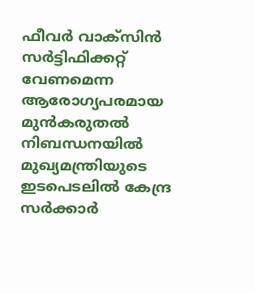ഫീവർ വാക്സിൻ സർട്ടിഫിക്കറ്റ് വേണമെന്ന ആരോഗ്യപരമായ മുൻകരുതൽ നിബന്ധനയിൽ മുഖ്യമന്ത്രിയുടെ ഇടപെടലിൽ കേന്ദ്ര സർക്കാർ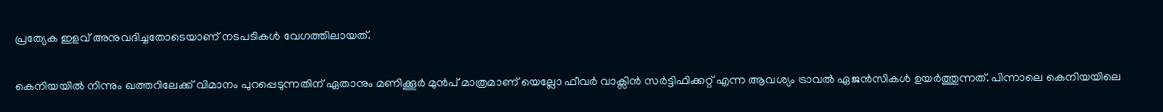പ്രത്യേക ഇളവ് അനുവദിച്ചതോടെയാണ് നടപടികൾ വേഗത്തിലായത്.

കെനിയയിൽ നിന്നും ഖത്തറിലേക്ക് വിമാനം പുറപ്പെടുന്നതിന് ഏതാനും മണിക്കൂർ മുൻപ് മാത്രമാണ് യെല്ലോ ഫീവർ വാക്സിൻ സർട്ടിഫിക്കറ്റ് എന്ന ആവശ്യം ട്രാവൽ ഏജൻസികൾ ഉയർത്തുന്നത്. പിന്നാലെ കെനിയയിലെ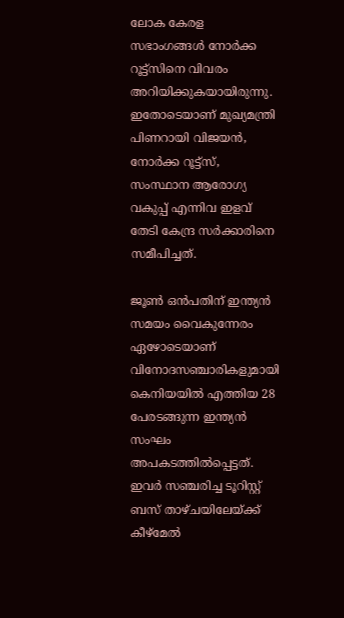ലോക കേരള സഭാംഗങ്ങൾ നോർക്ക റൂട്ട്സിനെ വിവരം അറിയിക്കുകയായിരുന്നു. ഇതോടെയാണ് മുഖ്യമന്ത്രി പിണറായി വിജയൻ, നോർക്ക റൂട്ട്സ്, സംസ്ഥാന ആരോഗ്യ വകുപ്പ് എന്നിവ ഇളവ് തേടി കേന്ദ്ര സർക്കാരിനെ സമീപിച്ചത്.

ജൂൺ ഒൻപതിന് ഇന്ത്യൻ സമയം വൈകുന്നേരം ഏഴോടെയാണ് വിനോദസഞ്ചാരികളുമായി കെനിയയിൽ എത്തിയ 28 പേരടങ്ങുന്ന ഇന്ത്യൻ സംഘം അപകടത്തിൽപ്പെട്ടത്. ഇവർ സഞ്ചരിച്ച ടൂറിസ്റ്റ് ബസ് താഴ്ച‌യിലേയ്ക്ക് കീഴ്മേൽ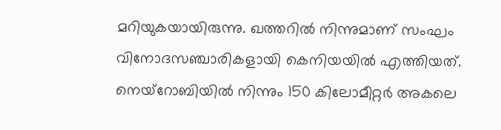മറിയുകയായിരുന്നു. ഖത്തറിൽ നിന്നുമാണ് സംഘം വിനോദസഞ്ചാരികളായി കെനിയയിൽ എത്തിയത്. നെയ്റോബിയിൽ നിന്നും 150 കിലോമീറ്റർ അകലെ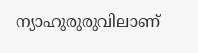ന്യാഹുരുരുവിലാണ്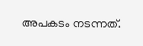അപകടം നടന്നത്.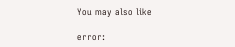You may also like

error: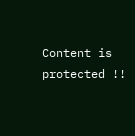Content is protected !!